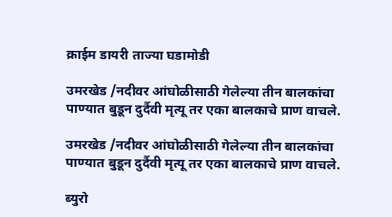क्राईम डायरी ताज्या घडामोडी

उमरखेड /नदीवर आंघोळीसाठी गेलेल्या तीन बालकांचा पाण्यात बुडून दुर्दैवी मृत्यू तर एका बालकाचे प्राण वाचले.

उमरखेड /नदीवर आंघोळीसाठी गेलेल्या तीन बालकांचा पाण्यात बुडून दुर्दैवी मृत्यू तर एका बालकाचे प्राण वाचले.

ब्युरो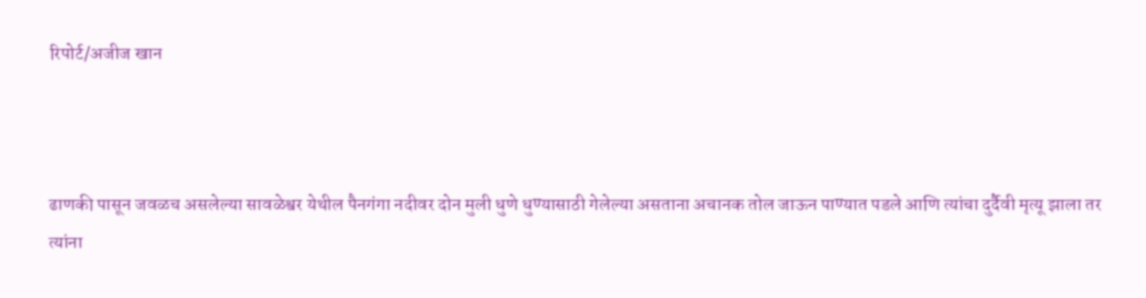रिपोर्ट/अजीज खान



ढाणकी पासून जवळच असलेल्या सावळेश्वर येथील पैनगंगा नदीवर दोन मुली धुणे धुण्यासाठी गेलेल्या असताना अचानक तोल जाऊन पाण्यात पडले आणि त्यांचा दुर्दैवी मृत्यू झाला तर त्यांना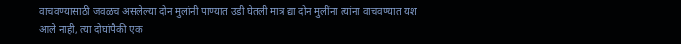वाचवण्यासाठी जवळच असलेल्या दोन मुलांनी पाण्यात उडी घेतली मात्र द्या दोन मुलींना त्यांना वाचवण्यात यश आले नाही, त्या दोघांपैकी एक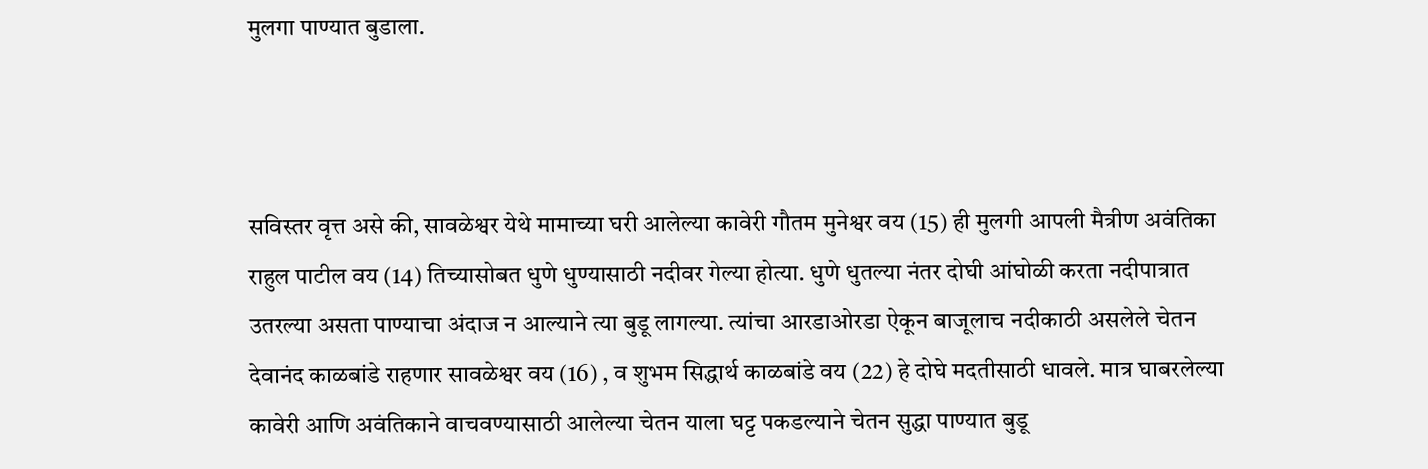मुलगा पाण्यात बुडाला.



सविस्तर वृत्त असे की, सावळेश्वर येथे मामाच्या घरी आलेल्या कावेरी गौतम मुनेश्वर वय (15) ही मुलगी आपली मैत्रीण अवंतिका राहुल पाटील वय (14) तिच्यासोबत धुणे धुण्यासाठी नदीवर गेल्या होत्या. धुणे धुतल्या नंतर दोघी आंघोळी करता नदीपात्रात उतरल्या असता पाण्याचा अंदाज न आल्याने त्या बुडू लागल्या. त्यांचा आरडाओरडा ऐकून बाजूलाच नदीकाठी असलेले चेतन देवानंद काळबांडे राहणार सावळेश्वर वय (16) , व शुभम सिद्धार्थ काळबांडे वय (22) हे दोघे मदतीसाठी धावले. मात्र घाबरलेल्या कावेरी आणि अवंतिकाने वाचवण्यासाठी आलेल्या चेतन याला घट्ट पकडल्याने चेतन सुद्धा पाण्यात बुडू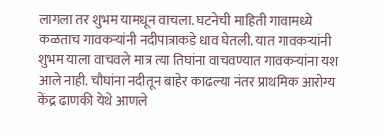लागला तर शुभम यामधून वाचला. घटनेची माहिती गावामध्ये कळताच गावकऱ्यांनी नदीपात्राकडे धाव घेतली. यात गावकऱ्यांनी शुभम याला वाचवले मात्र त्या तिघांना वाचवण्यात गावकऱ्यांना यश आले नाही. चौघांना नदीतून बाहेर काढल्या नंतर प्राथमिक आरोग्य केंद्र ढाणकी येथे आणले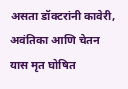असता डॉक्टरांनी कावेरी, अवंतिका आणि चेतन यास मृत घोषित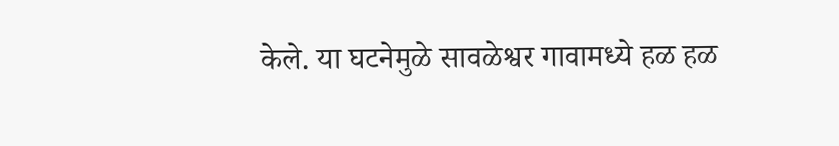केले. या घटनेमुळे सावळेश्वर गावामध्ये हळ हळ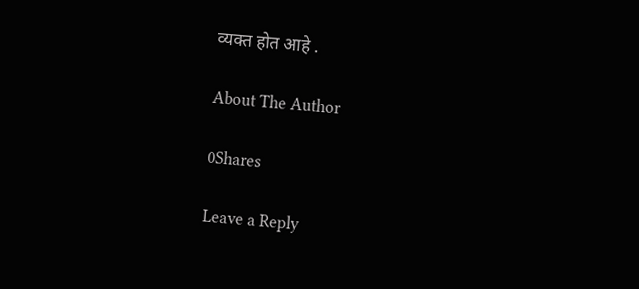व्यक्त होत आहे .

About The Author

0Shares

Leave a Reply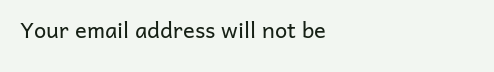Your email address will not be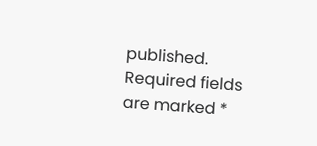published. Required fields are marked *